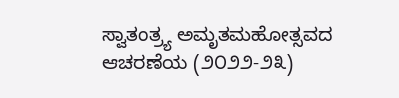ಸ್ವಾತಂತ್ರ್ಯ ಅಮೃತಮಹೋತ್ಸವದ ಆಚರಣೆಯ (೨೦೨೨-೨೩)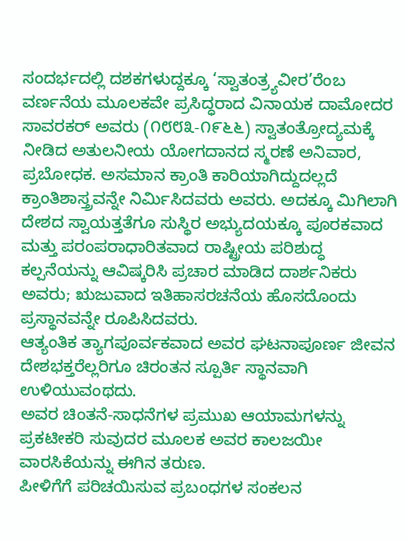ಸಂದರ್ಭದಲ್ಲಿ ದಶಕಗಳುದ್ದಕ್ಕೂ ‘ಸ್ವಾತಂತ್ರ್ಯವೀರ’ರೆಂಬ ವರ್ಣನೆಯ ಮೂಲಕವೇ ಪ್ರಸಿದ್ಧರಾದ ವಿನಾಯಕ ದಾಮೋದರ ಸಾವರಕರ್ ಅವರು (೧೮೮೩-೧೯೬೬) ಸ್ವಾತಂತ್ರೋದ್ಯಮಕ್ಕೆ ನೀಡಿದ ಅತುಲನೀಯ ಯೋಗದಾನದ ಸ್ಮರಣೆ ಅನಿವಾರ, ಪ್ರಬೋಧಕ. ಅಸಮಾನ ಕ್ರಾಂತಿ ಕಾರಿಯಾಗಿದ್ದುದಲ್ಲದೆ ಕ್ರಾಂತಿಶಾಸ್ತ್ರವನ್ನೇ ನಿರ್ಮಿಸಿದವರು ಅವರು. ಅದಕ್ಕೂ ಮಿಗಿಲಾಗಿ ದೇಶದ ಸ್ವಾಯತ್ತತೆಗೂ ಸುಸ್ಥಿರ ಅಭ್ಯುದಯಕ್ಕೂ ಪೂರಕವಾದ ಮತ್ತು ಪರಂಪರಾಧಾರಿತವಾದ ರಾಷ್ಟ್ರೀಯ ಪರಿಶುದ್ಧ ಕಲ್ಪನೆಯನ್ನು ಆವಿಷ್ಕರಿಸಿ ಪ್ರಚಾರ ಮಾಡಿದ ದಾರ್ಶನಿಕರು ಅವರು; ಋಜುವಾದ ಇತಿಹಾಸರಚನೆಯ ಹೊಸದೊಂದು ಪ್ರಸ್ಥಾನವನ್ನೇ ರೂಪಿಸಿದವರು.
ಆತ್ಯಂತಿಕ ತ್ಯಾಗಪೂರ್ವಕವಾದ ಅವರ ಘಟನಾಪೂರ್ಣ ಜೀವನ ದೇಶಭಕ್ತರೆಲ್ಲರಿಗೂ ಚಿರಂತನ ಸ್ಪೂರ್ತಿ ಸ್ಥಾನವಾಗಿ ಉಳಿಯುವಂಥದು.
ಅವರ ಚಿಂತನೆ-ಸಾಧನೆಗಳ ಪ್ರಮುಖ ಆಯಾಮಗಳನ್ನು ಪ್ರಕಟೀಕರಿ ಸುವುದರ ಮೂಲಕ ಅವರ ಕಾಲಜಯೀ ವಾರಸಿಕೆಯನ್ನು ಈಗಿನ ತರುಣ.
ಪೀಳಿಗೆಗೆ ಪರಿಚಯಿಸುವ ಪ್ರಬಂಧಗಳ ಸಂಕಲನ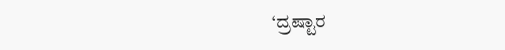‘ದ್ರಷ್ಟಾರ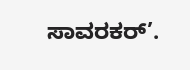ಸಾವರಕರ್’.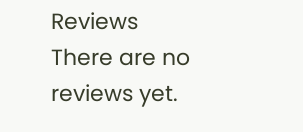Reviews
There are no reviews yet.